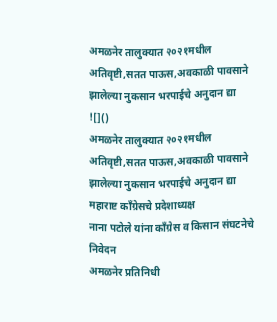अमळनेर तालुक्यात २०२१मधील अतिवृष्टी,सतत पाऊस,अवकाळी पावसाने झालेल्या नुकसान भरपाईचे अनुदान द्या
![]()
अमळनेर तालुक्यात २०२१मधील अतिवृष्टी,सतत पाऊस,अवकाळी पावसाने झालेल्या नुकसान भरपाईचे अनुदान द्या
महाराष्ट काँग्रेसचे प्रदेशाध्यक्ष
नाना पटोले यांना काँग्रेस व किसान संघटनेचे निवेदन
अमळनेर प्रतिनिधी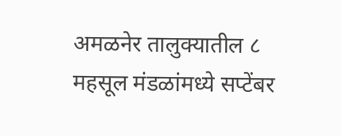अमळनेर तालुक्यातील ८ महसूल मंडळांमध्ये सप्टेंबर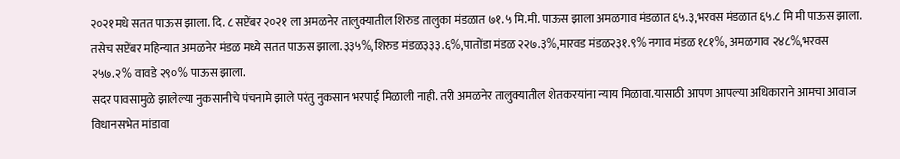२०२१मधे सतत पाऊस झाला. दि. ८ सप्टेंबर २०२१ ला अमळनेर तालुक्यातील शिरुड तालुका मंडळात ७१.५ मि.मी. पाऊस झाला अमळगाव मंडळात ६५.३,भरवस मंडळात ६५.८ मि मी पाऊस झाला. तसेच सप्टेंबर महिन्यात अमळनेर मंडळ मध्ये सतत पाऊस झाला.३३५%,शिरुड मंडळ३३३.६%,पातोंडा मंडळ २२७.३%,मारवड मंडळ२३१.९% नगाव मंडळ १८१%, अमळगाव २४८%,भरवस २५७.२% वावडे २९०% पाऊस झाला.
सदर पावसामुळे झालेल्या नुकसानीचे पंचनामे झाले परंतु नुकसान भरपाई मिळाली नाही. तरी अमळनेर तालुक्यातील शेतकरयांना न्याय मिळावा.यासाठी आपण आपल्या अधिकाराने आमचा आवाज विधानसभेत मांडावा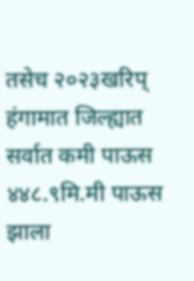तसेच २०२३खरिप् हंगामात जिल्ह्यात सर्वात कमी पाऊस ४४८.९मि.मी पाऊस झाला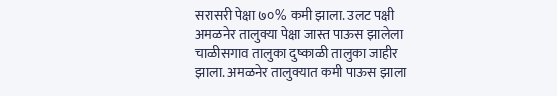सरासरी पेक्षा ७०% कमी झाला. उलट पक्षी अमळनेर तालुक्या पेक्षा जास्त पाऊस झालेला चाळीसगाव तालुका दुष्काळी तालुका जाहीर झाला. अमळनेर तालुक्यात कमी पाऊस झाला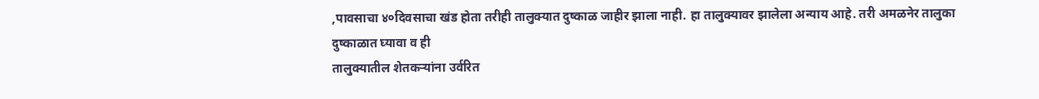,पावसाचा ४०दिवसाचा खंड होता तरीही तालुक्यात दुष्काळ जाहीर झाला नाही. हा तालुक्यावर झालेला अन्याय आहे. तरी अमळनेर तालुका दुष्काळात घ्यावा व ही
तालुक्यातील शेतकऱ्यांना उर्वरित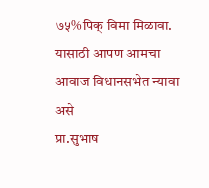७५%पिक् विमा मिळावा. यासाठी आपण आमचा आवाज विधानसभेत न्यावा असे
प्रा.सुभाष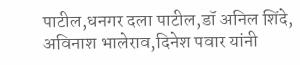पाटील,धनगर दला पाटील,डॉ अनिल शिंदे, अविनाश भालेराव,दिनेश पवार यांनी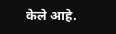केले आहे.